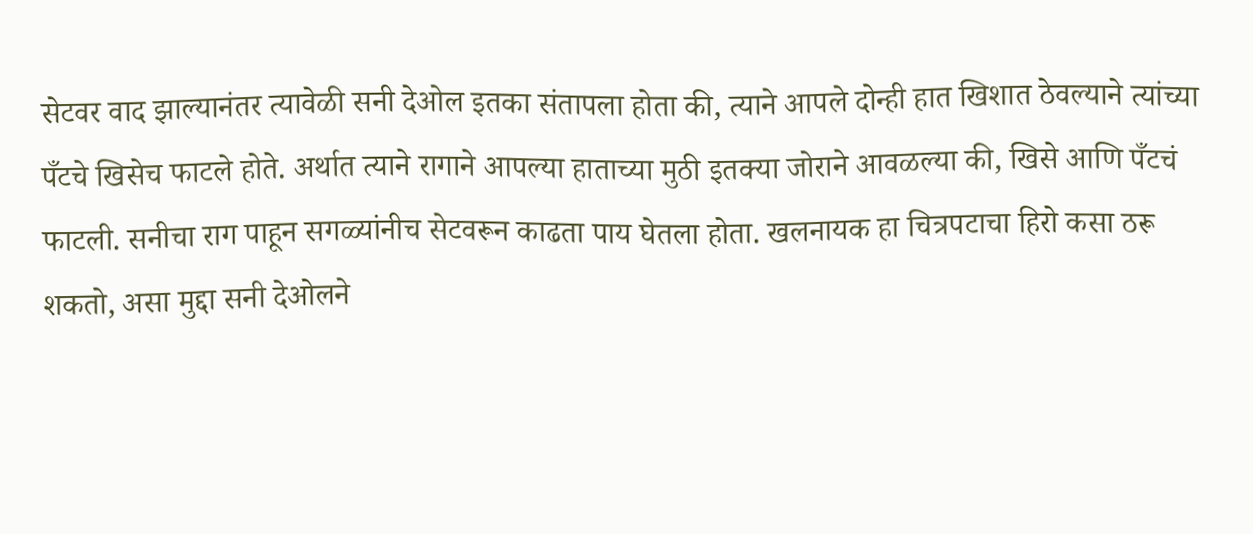सेटवर वाद झाल्यानंतर त्यावेळी सनी देओल इतका संतापला होता की, त्याने आपले दोन्ही हात खिशात ठेवल्याने त्यांच्या पँटचे खिसेच फाटले होते. अर्थात त्याने रागाने आपल्या हाताच्या मुठी इतक्या जोराने आवळल्या की, खिसे आणि पँटचं फाटली. सनीचा राग पाहून सगळ्यांनीच सेटवरून काढता पाय घेतला होता. खलनायक हा चित्रपटाचा हिरो कसा ठरू शकतो, असा मुद्दा सनी देओलने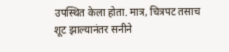उपस्थित केला होता. मात्र, चित्रपट तसाच शूट झाल्यानंतर सनीने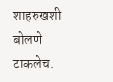शाहरुखशी बोलणे टाकलेच.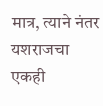मात्र, त्याने नंतर यशराजचा एकही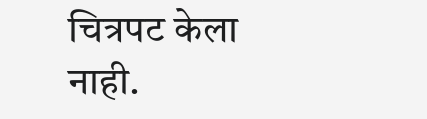चित्रपट केला नाही.